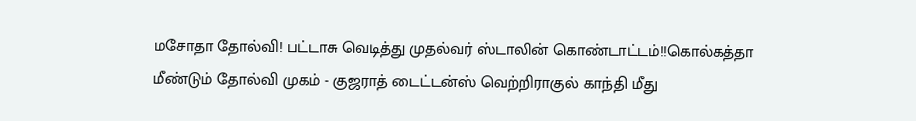மசோதா தோல்வி! பட்டாசு வெடித்து முதல்வர் ஸ்டாலின் கொண்டாட்டம்!!கொல்கத்தா மீண்டும் தோல்வி முகம் - குஜராத் டைட்டன்ஸ் வெற்றிராகுல் காந்தி மீது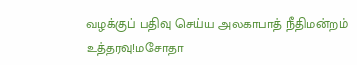வழக்குப் பதிவு செய்ய அலகாபாத் நீதிமன்றம் உத்தரவு!மசோதா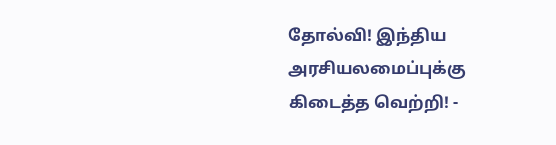தோல்வி! இந்திய அரசியலமைப்புக்கு கிடைத்த வெற்றி! -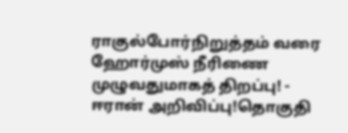ராகுல்போர்நிறுத்தம் வரை ஹோர்முஸ் நீரிணை முழுவதுமாகத் திறப்பு! - ஈரான் அறிவிப்பு!தொகுதி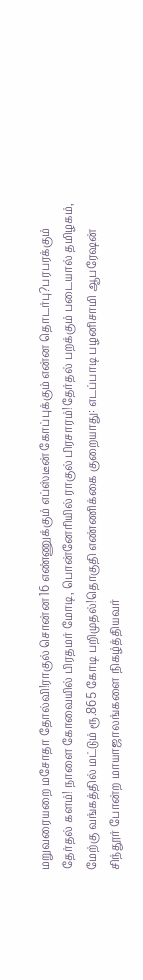மறுவரையறை மசோதா தோல்வி!ராகுல் சொன்ன 16 எண்ணுக்கும் எப்ஸ்டீன் கோப்புக்கும் என்ன தொடர்பு?பரபரக்கும் தேர்தல் களம்! நாளை கோவையில் பிரதமர் மோடி, பொன்னேரியில் ராகுல் பிரசாரம்!தேர்தல் பறக்கும் படையால் தமிழகம், மேற்கு வங்கத்தில் மட்டும் ரூ.865 கோடி பறிமுதல்!தொகுதி எண்ணிக்கை குறையாது: எடப்பாடி பழனிசாமி ஆபரேஷன் சிந்தூர் போன்ற மாயாஜாலங்களை நிகழ்த்தியவர்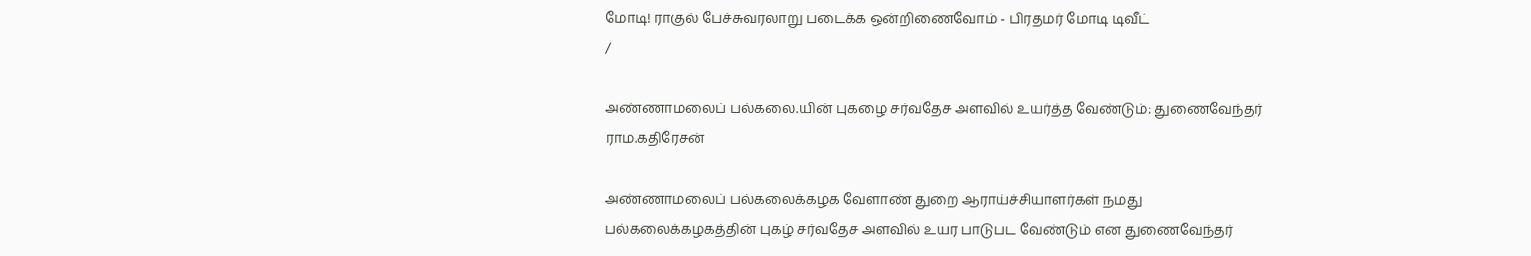மோடி! ராகுல் பேச்சுவரலாறு படைக்க ஒன்றிணைவோம் - பிரதமர் மோடி டிவீட்
/

அண்ணாமலைப் பல்கலை.யின் புகழை சர்வதேச அளவில் உயர்த்த வேண்டும்: துணைவேந்தர் ராம.கதிரேசன்

அண்ணாமலைப் பல்கலைக்கழக வேளாண் துறை ஆராய்ச்சியாளர்கள் நமது பல்கலைக்கழகத்தின் புகழ் சர்வதேச அளவில் உயர பாடுபட வேண்டும் என துணைவேந்தர்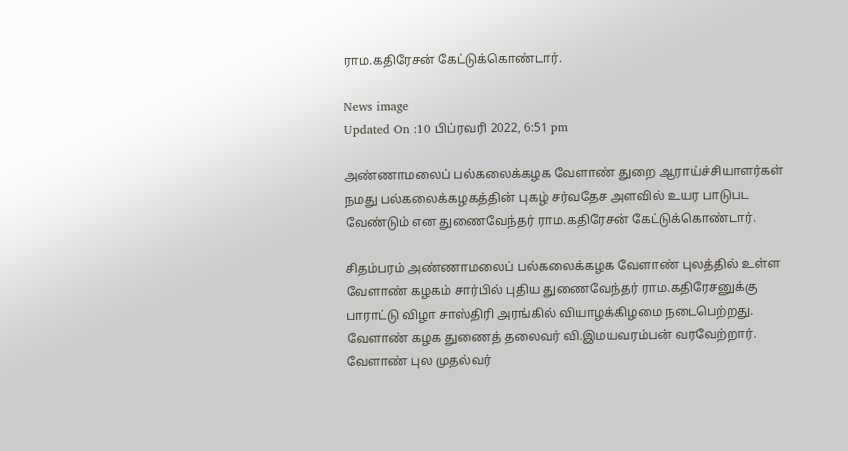ராம.கதிரேசன் கேட்டுக்கொண்டார்.

News image
Updated On :10 பிப்ரவரி 2022, 6:51 pm

அண்ணாமலைப் பல்கலைக்கழக வேளாண் துறை ஆராய்ச்சியாளர்கள் நமது பல்கலைக்கழகத்தின் புகழ் சர்வதேச அளவில் உயர பாடுபட வேண்டும் என துணைவேந்தர் ராம.கதிரேசன் கேட்டுக்கொண்டார்.

சிதம்பரம் அண்ணாமலைப் பல்கலைக்கழக வேளாண் புலத்தில் உள்ள வேளாண் கழகம் சார்பில் புதிய துணைவேந்தர் ராம.கதிரேசனுக்கு பாராட்டு விழா சாஸ்திரி அரங்கில் வியாழக்கிழமை நடைபெற்றது. வேளாண் கழக துணைத் தலைவர் வி.இமயவரம்பன் வரவேற்றார். வேளாண் புல முதல்வர்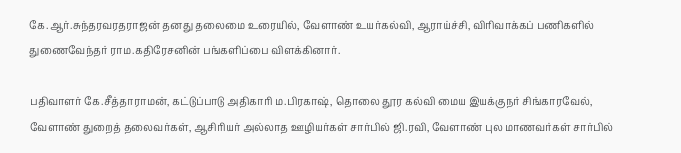கே.ஆர்.சுந்தரவரதராஜன் தனது தலைமை உரையில், வேளாண் உயர்கல்வி, ஆராய்ச்சி, விரிவாக்கப் பணிகளில் துணைவேந்தர் ராம.கதிரேசனின் பங்களிப்பை விளக்கினார்.

பதிவாளர் கே.சீத்தாராமன், கட்டுப்பாடு அதிகாரி ம.பிரகாஷ், தொலை தூர கல்வி மைய இயக்குநர் சிங்காரவேல், வேளாண் துறைத் தலைவர்கள், ஆசிரியர் அல்லாத ஊழியர்கள் சார்பில் ஜி.ரவி, வேளாண் புல மாணவர்கள் சார்பில்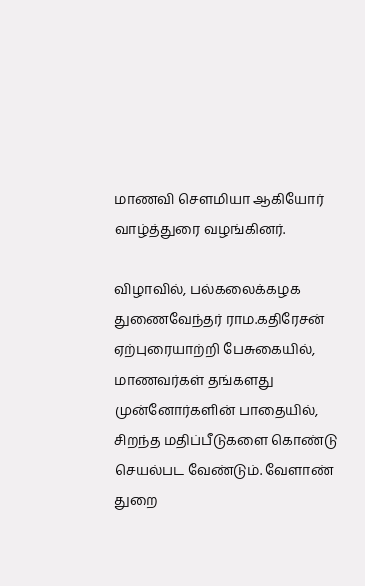மாணவி சௌமியா ஆகியோர் வாழ்த்துரை வழங்கினர்.

விழாவில், பல்கலைக்கழக துணைவேந்தர் ராம.கதிரேசன் ஏற்புரையாற்றி பேசுகையில், மாணவர்கள் தங்களது முன்னோர்களின் பாதையில், சிறந்த மதிப்பீடுகளை கொண்டு செயல்பட வேண்டும். வேளாண் துறை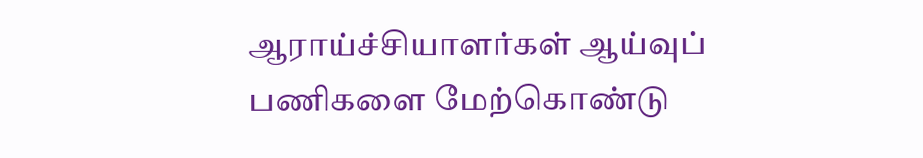ஆராய்ச்சியாளர்கள் ஆய்வுப் பணிகளை மேற்கொண்டு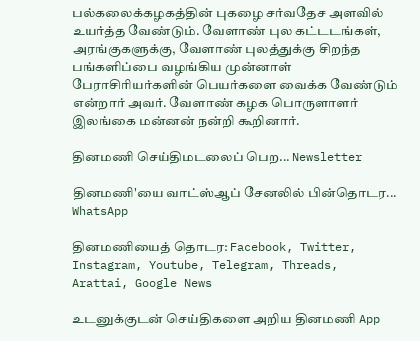பல்கலைக்கழகத்தின் புகழை சர்வதேச அளவில் உயர்த்த வேண்டும். வேளாண் புல கட்டடங்கள், அரங்குகளுக்கு, வேளாண் புலத்துக்கு சிறந்த பங்களிப்பை வழங்கிய முன்னாள் பேராசிரியர்களின் பெயர்களை வைக்க வேண்டும் என்றார் அவர். வேளாண் கழக பொருளாளர் இலங்கை மன்னன் நன்றி கூறினார்.

தினமணி செய்திமடலைப் பெற... Newsletter

தினமணி'யை வாட்ஸ்ஆப் சேனலில் பின்தொடர... WhatsApp

தினமணியைத் தொடர: Facebook, Twitter, Instagram, Youtube, Telegram, Threads, Arattai, Google News

உடனுக்குடன் செய்திகளை அறிய தினமணி App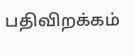பதிவிறக்கம்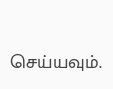செய்யவும்.